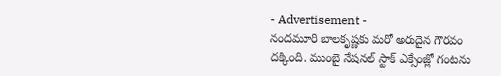- Advertisement -
నందమూరి బాలకృష్ణకు మరో అరుదైన గౌరవం దక్కింది. ముంబై నేషనల్ స్టాక్ ఎక్సేంజ్లో గంటను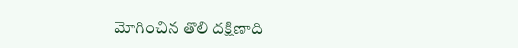మోగించిన తొలి దక్షిణాది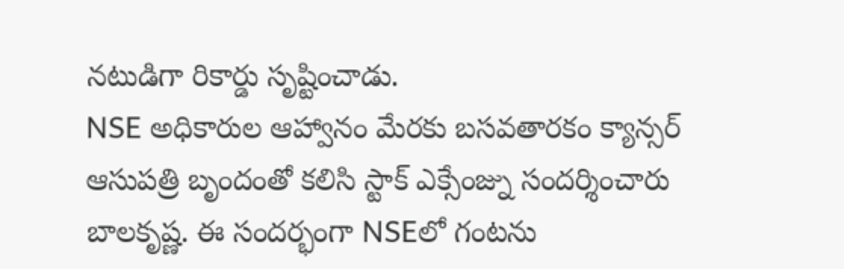నటుడిగా రికార్డు సృష్టించాడు.
NSE అధికారుల ఆహ్వానం మేరకు బసవతారకం క్యాన్సర్ ఆసుపత్రి బృందంతో కలిసి స్టాక్ ఎక్సేంజ్ను సందర్శించారు బాలకృష్ణ. ఈ సందర్భంగా NSEలో గంటను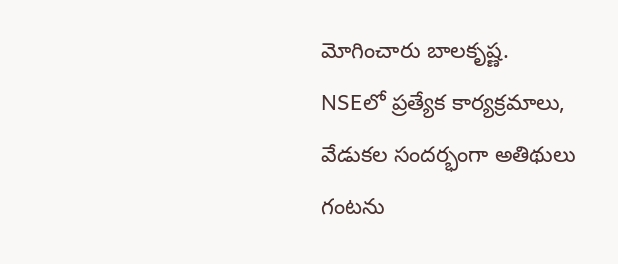మోగించారు బాలకృష్ణ.
NSEలో ప్రత్యేక కార్యక్రమాలు, వేడుకల సందర్భంగా అతిథులు గంటను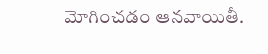మోగించడం ఆనవాయితీ.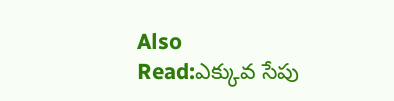Also Read:ఎక్కువ సేపు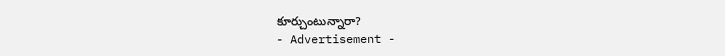కూర్చుంటున్నారా?
- Advertisement -